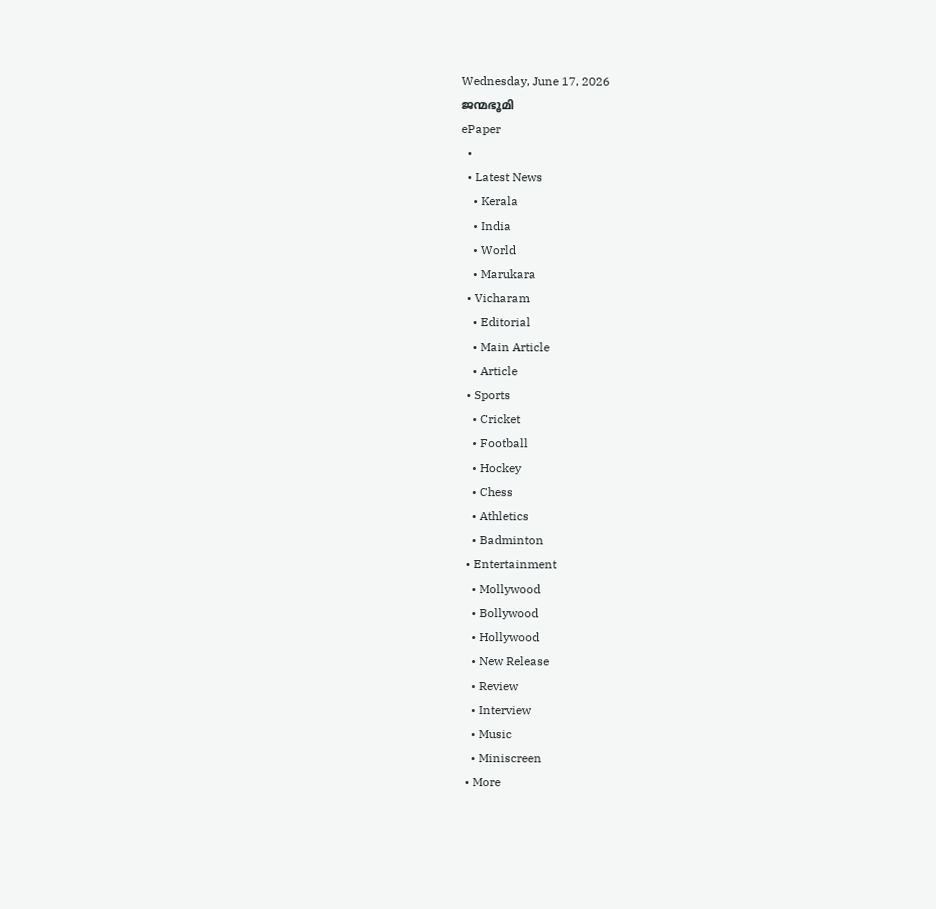Wednesday, June 17, 2026
ജന്മഭൂമി
ePaper
  •
  • Latest News
    • Kerala
    • India
    • World
    • Marukara
  • Vicharam
    • Editorial
    • Main Article
    • Article
  • Sports
    • Cricket
    • Football
    • Hockey
    • Chess
    • Athletics
    • Badminton
  • Entertainment
    • Mollywood
    • Bollywood
    • Hollywood
    • New Release
    • Review
    • Interview
    • Music
    • Miniscreen
  • More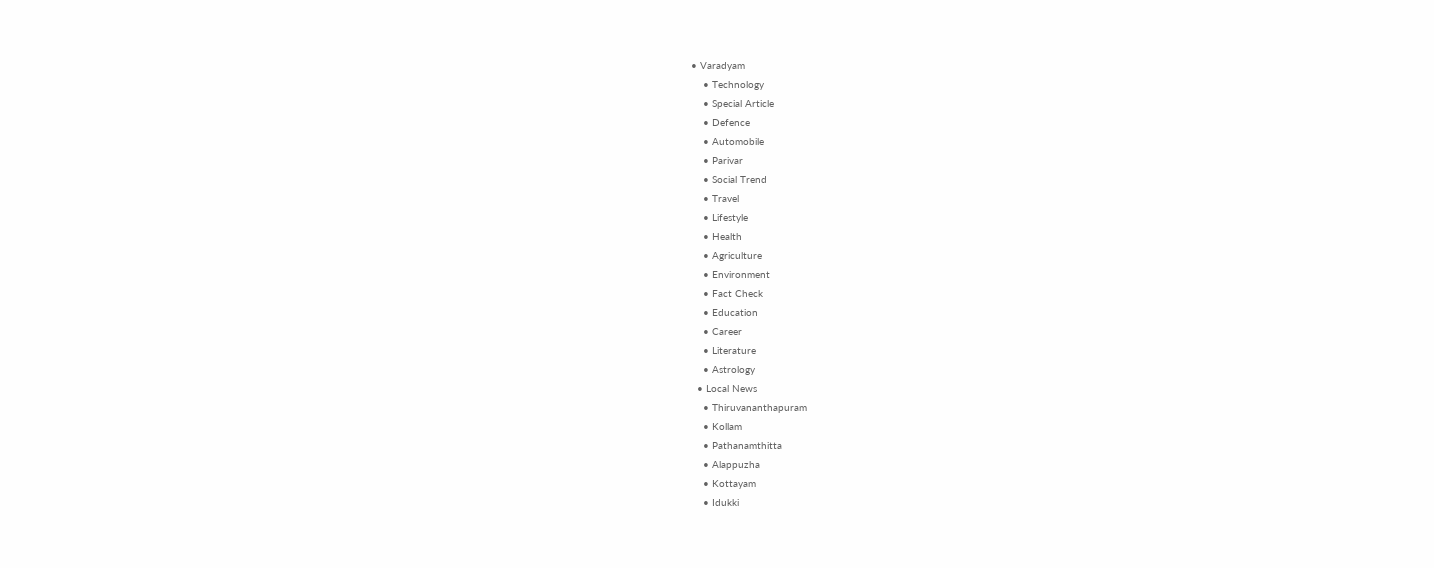• Varadyam
    • Technology
    • Special Article
    • Defence
    • Automobile
    • Parivar
    • Social Trend
    • Travel
    • Lifestyle
    • Health
    • Agriculture
    • Environment
    • Fact Check
    • Education
    • Career
    • Literature
    • Astrology
  • Local News
    • Thiruvananthapuram
    • Kollam
    • Pathanamthitta
    • Alappuzha
    • Kottayam
    • Idukki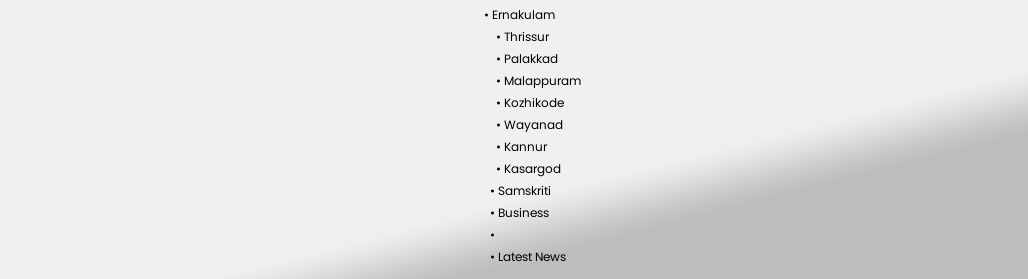• Ernakulam
    • Thrissur
    • Palakkad
    • Malappuram
    • Kozhikode
    • Wayanad
    • Kannur
    • Kasargod
  • Samskriti
  • Business
  •
  • Latest News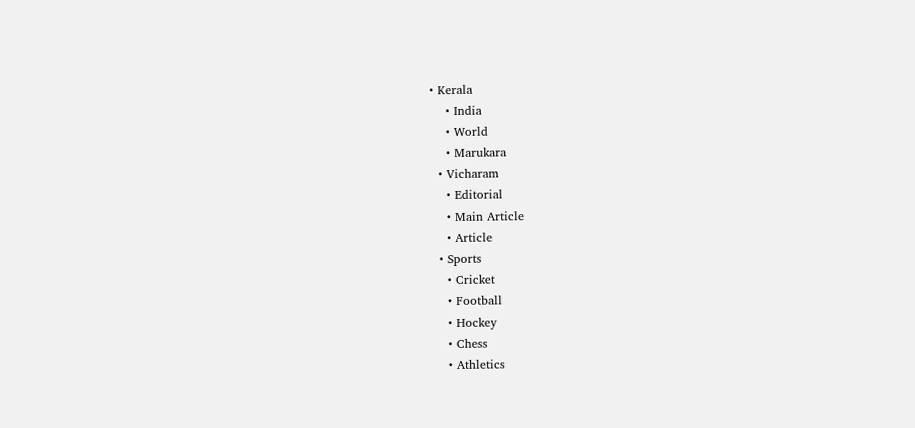• Kerala
    • India
    • World
    • Marukara
  • Vicharam
    • Editorial
    • Main Article
    • Article
  • Sports
    • Cricket
    • Football
    • Hockey
    • Chess
    • Athletics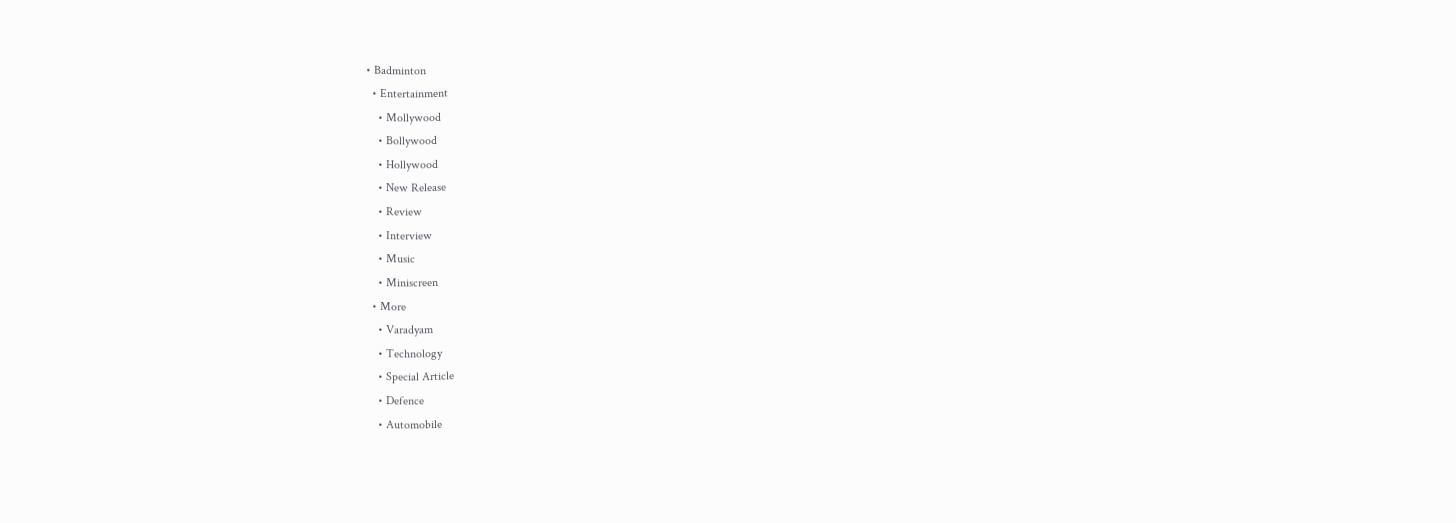• Badminton
  • Entertainment
    • Mollywood
    • Bollywood
    • Hollywood
    • New Release
    • Review
    • Interview
    • Music
    • Miniscreen
  • More
    • Varadyam
    • Technology
    • Special Article
    • Defence
    • Automobile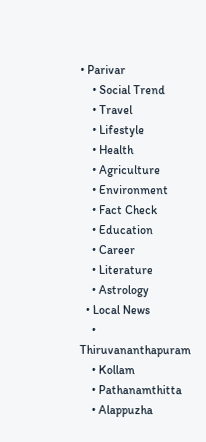• Parivar
    • Social Trend
    • Travel
    • Lifestyle
    • Health
    • Agriculture
    • Environment
    • Fact Check
    • Education
    • Career
    • Literature
    • Astrology
  • Local News
    • Thiruvananthapuram
    • Kollam
    • Pathanamthitta
    • Alappuzha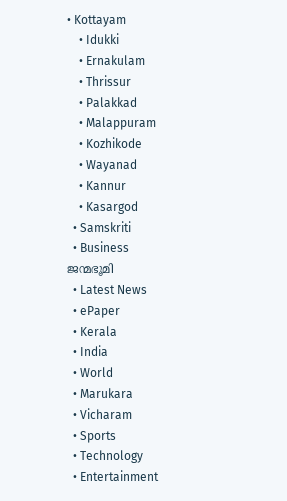• Kottayam
    • Idukki
    • Ernakulam
    • Thrissur
    • Palakkad
    • Malappuram
    • Kozhikode
    • Wayanad
    • Kannur
    • Kasargod
  • Samskriti
  • Business
ജന്മഭൂമി
  • Latest News
  • ePaper
  • Kerala
  • India
  • World
  • Marukara
  • Vicharam
  • Sports
  • Technology
  • Entertainment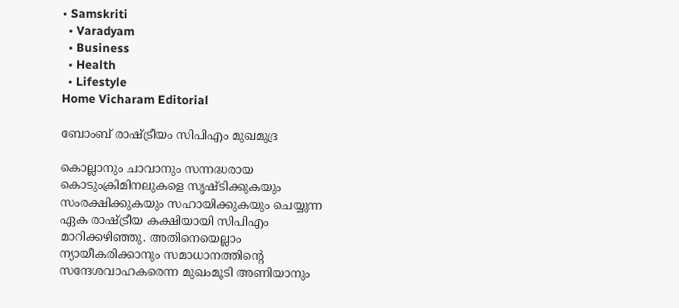• Samskriti
  • Varadyam
  • Business
  • Health
  • Lifestyle
Home Vicharam Editorial

ബോംബ് രാഷ്‌ട്രീയം സിപിഎം മുഖമുദ്ര

കൊല്ലാനും ചാവാനും സന്നദ്ധരായ കൊടുംക്രിമിനലുകളെ സൃഷ്ടിക്കുകയും സംരക്ഷിക്കുകയും സഹായിക്കുകയും ചെയ്യുന്ന ഏക രാഷ്‌ട്രീയ കക്ഷിയായി സിപിഎം മാറിക്കഴിഞ്ഞു. അതിനെയെല്ലാം ന്യായീകരിക്കാനും സമാധാനത്തിന്റെ സന്ദേശവാഹകരെന്ന മുഖംമൂടി അണിയാനും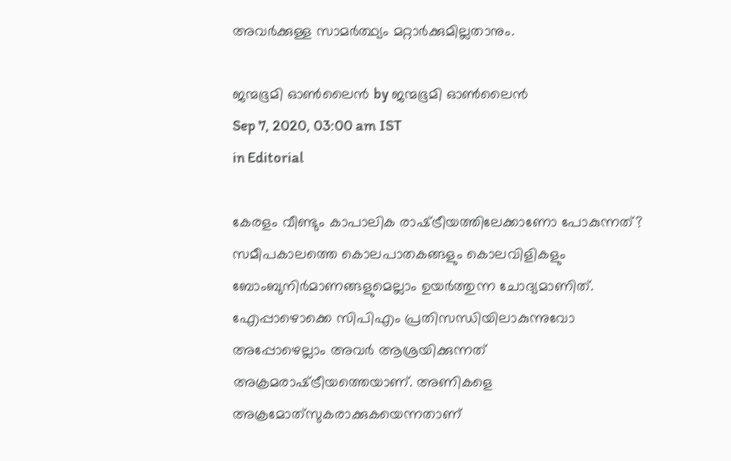അവര്‍ക്കുള്ള സാമര്‍ത്ഥ്യം മറ്റാര്‍ക്കുമില്ലതാനും.

ജന്മഭൂമി ഓണ്‍ലൈന്‍ by ജന്മഭൂമി ഓണ്‍ലൈന്‍
Sep 7, 2020, 03:00 am IST
in Editorial

കേരളം വീണ്ടും കാപാലിക രാഷ്‌ട്രീയത്തിലേക്കാണോ പോകുന്നത്? സമീപകാലത്തെ കൊലപാതകങ്ങളും കൊലവിളികളും ബോംബുനിര്‍മാണങ്ങളുമെല്ലാം ഉയര്‍ത്തുന്ന ചോദ്യമാണിത്. എേപ്പാഴൊക്കെ സിപിഎം പ്രതിസന്ധിയിലാകുന്നുവോ അപ്പോഴെല്ലാം അവര്‍ ആശ്രയിക്കുന്നത് അക്രമരാഷ്‌ട്രീയത്തെയാണ്. അണികളെ അക്രമോത്‌സുകരാക്കുകയെന്നതാണ്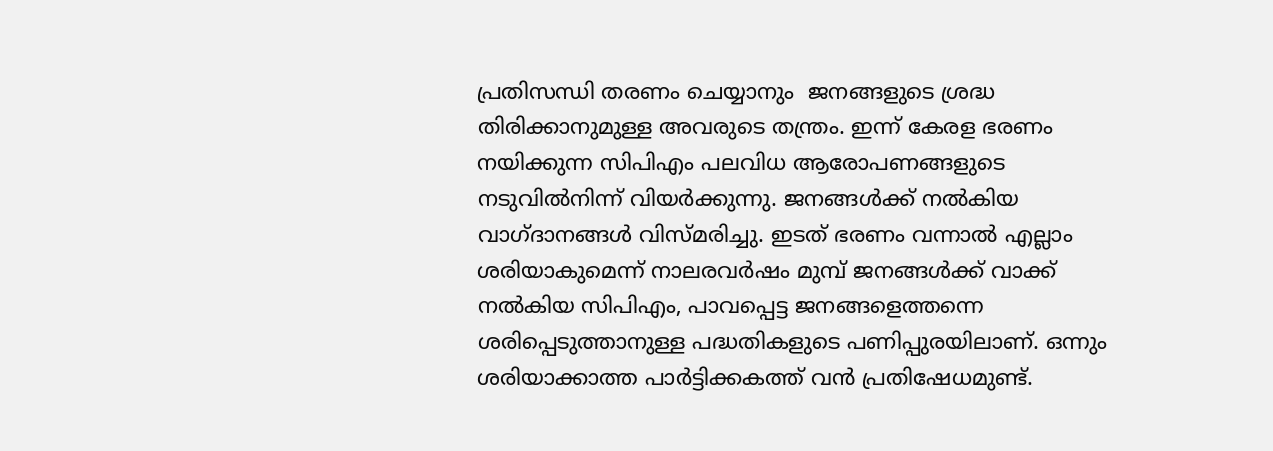പ്രതിസന്ധി തരണം ചെയ്യാനും  ജനങ്ങളുടെ ശ്രദ്ധ തിരിക്കാനുമുള്ള അവരുടെ തന്ത്രം. ഇന്ന് കേരള ഭരണം നയിക്കുന്ന സിപിഎം പലവിധ ആരോപണങ്ങളുടെ നടുവില്‍നിന്ന് വിയര്‍ക്കുന്നു. ജനങ്ങള്‍ക്ക് നല്‍കിയ വാഗ്ദാനങ്ങള്‍ വിസ്മരിച്ചു. ഇടത് ഭരണം വന്നാല്‍ എല്ലാം ശരിയാകുമെന്ന് നാലരവര്‍ഷം മുമ്പ് ജനങ്ങള്‍ക്ക് വാക്ക് നല്‍കിയ സിപിഎം, പാവപ്പെട്ട ജനങ്ങളെത്തന്നെ ശരിപ്പെടുത്താനുള്ള പദ്ധതികളുടെ പണിപ്പുരയിലാണ്. ഒന്നും ശരിയാക്കാത്ത പാര്‍ട്ടിക്കകത്ത് വന്‍ പ്രതിഷേധമുണ്ട്.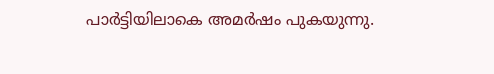പാര്‍ട്ടിയിലാകെ അമര്‍ഷം പുകയുന്നു.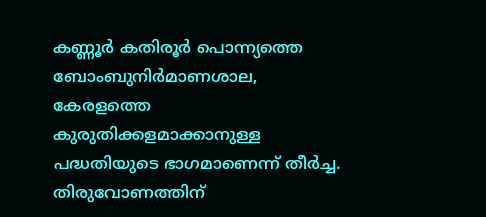കണ്ണൂര്‍ കതിരൂര്‍ പൊന്ന്യത്തെ ബോംബുനിര്‍മാണശാല, കേരളത്തെ കുരുതിക്കളമാക്കാനുള്ള പദ്ധതിയുടെ ഭാഗമാണെന്ന് തീര്‍ച്ച. തിരുവോണത്തിന്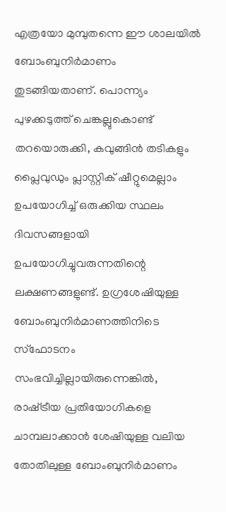എത്രയോ മുമ്പുതന്നെ ഈ ശാലയില്‍ ബോംബുനിര്‍മാണം തുടങ്ങിയതാണ്. പൊന്ന്യം പുഴക്കടുത്ത് ചെങ്കല്ലുകൊണ്ട് തറയൊരുക്കി, കവുങ്ങിന്‍ തടികളും പ്ലൈവുഡും പ്ലാസ്റ്റിക് ഷീറ്റുമെല്ലാം ഉപയോഗിച്ച് ഒരുക്കിയ സ്ഥലം ദിവസങ്ങളായി ഉപയോഗിച്ചുവരുന്നതിന്റെ ലക്ഷണങ്ങളുണ്ട്. ഉഗ്രശേഷിയുള്ള ബോംബുനിര്‍മാണത്തിനിടെ സ്‌ഫോടനം സംഭവിച്ചില്ലായിരുന്നെങ്കില്‍, രാഷ്‌ട്രീയ പ്രതിയോഗികളെ ചാമ്പലാക്കാന്‍ ശേഷിയുള്ള വലിയ തോതിലുള്ള ബോംബുനിര്‍മാണം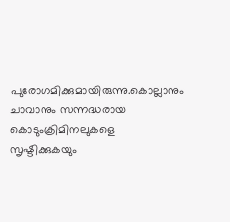പുരോഗമിക്കുമായിരുന്നു.കൊല്ലാനും ചാവാനും സന്നദ്ധരായ  കൊടുംക്രിമിനലുകളെ സൃഷ്ടിക്കുകയും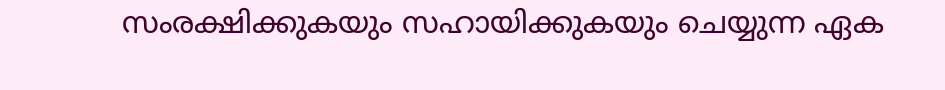സംരക്ഷിക്കുകയും സഹായിക്കുകയും ചെയ്യുന്ന ഏക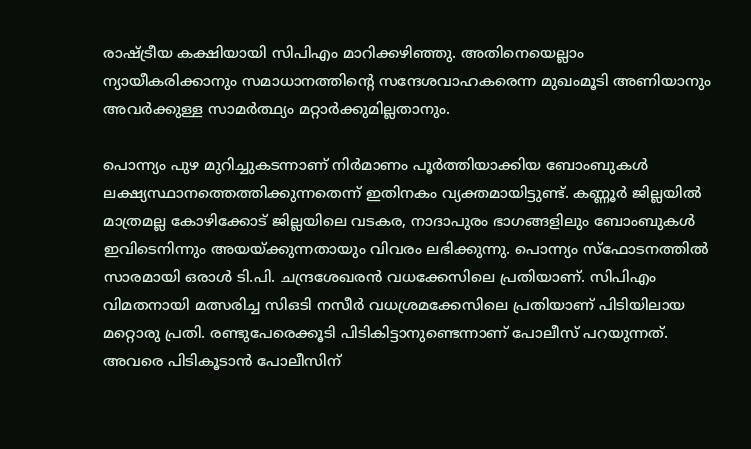രാഷ്‌ട്രീയ കക്ഷിയായി സിപിഎം മാറിക്കഴിഞ്ഞു. അതിനെയെല്ലാം ന്യായീകരിക്കാനും സമാധാനത്തിന്റെ സന്ദേശവാഹകരെന്ന മുഖംമൂടി അണിയാനും  അവര്‍ക്കുള്ള സാമര്‍ത്ഥ്യം മറ്റാര്‍ക്കുമില്ലതാനും.

പൊന്ന്യം പുഴ മുറിച്ചുകടന്നാണ് നിര്‍മാണം പൂര്‍ത്തിയാക്കിയ ബോംബുകള്‍ ലക്ഷ്യസ്ഥാനത്തെത്തിക്കുന്നതെന്ന് ഇതിനകം വ്യക്തമായിട്ടുണ്ട്. കണ്ണൂര്‍ ജില്ലയില്‍ മാത്രമല്ല കോഴിക്കോട് ജില്ലയിലെ വടകര, നാദാപുരം ഭാഗങ്ങളിലും ബോംബുകള്‍ ഇവിടെനിന്നും അയയ്‌ക്കുന്നതായും വിവരം ലഭിക്കുന്നു. പൊന്ന്യം സ്‌ഫോടനത്തില്‍ സാരമായി ഒരാള്‍ ടി.പി. ചന്ദ്രശേഖരന്‍ വധക്കേസിലെ പ്രതിയാണ്. സിപിഎം വിമതനായി മത്സരിച്ച സിഒടി നസീര്‍ വധശ്രമക്കേസിലെ പ്രതിയാണ് പിടിയിലായ മറ്റൊരു പ്രതി. രണ്ടുപേരെക്കൂടി പിടികിട്ടാനുണ്ടെന്നാണ് പോലീസ് പറയുന്നത്. അവരെ പിടികൂടാന്‍ പോലീസിന്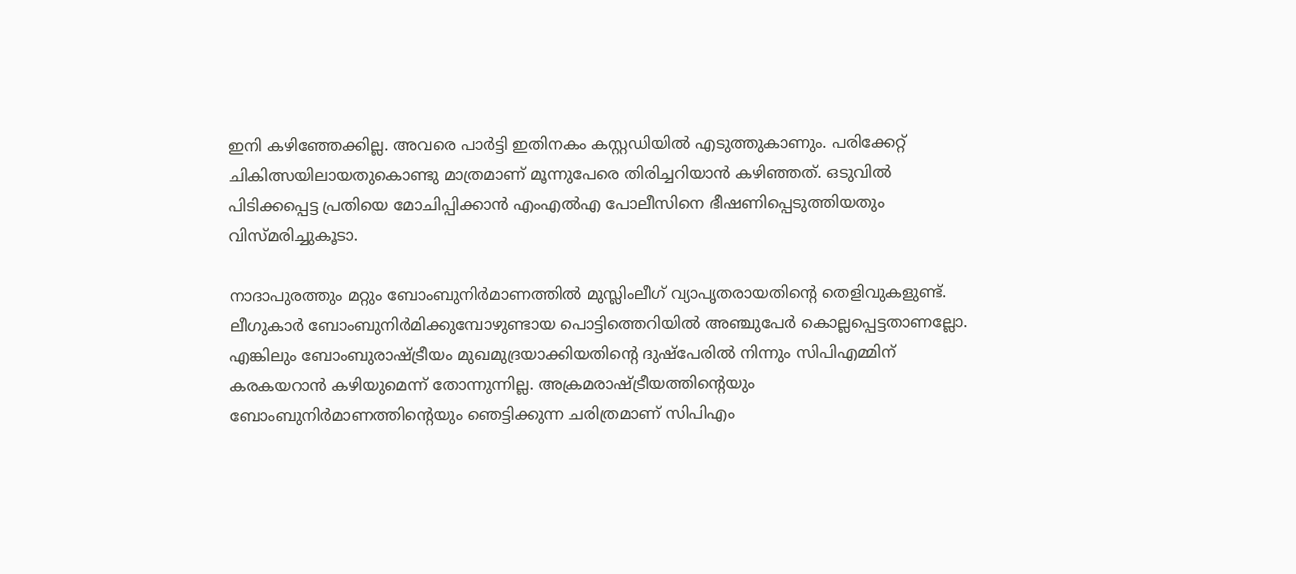ഇനി കഴിഞ്ഞേക്കില്ല. അവരെ പാര്‍ട്ടി ഇതിനകം കസ്റ്റഡിയില്‍ എടുത്തുകാണും. പരിക്കേറ്റ് ചികിത്സയിലായതുകൊണ്ടു മാത്രമാണ് മൂന്നുപേരെ തിരിച്ചറിയാന്‍ കഴിഞ്ഞത്. ഒടുവില്‍ പിടിക്കപ്പെട്ട പ്രതിയെ മോചിപ്പിക്കാന്‍ എംഎല്‍എ പോലീസിനെ ഭീഷണിപ്പെടുത്തിയതും വിസ്മരിച്ചുകൂടാ.

നാദാപുരത്തും മറ്റും ബോംബുനിര്‍മാണത്തില്‍ മുസ്ലിംലീഗ് വ്യാപൃതരായതിന്റെ തെളിവുകളുണ്ട്. ലീഗുകാര്‍ ബോംബുനിര്‍മിക്കുമ്പോഴുണ്ടായ പൊട്ടിത്തെറിയില്‍ അഞ്ചുപേര്‍ കൊല്ലപ്പെട്ടതാണല്ലോ. എങ്കിലും ബോംബുരാഷ്‌ട്രീയം മുഖമുദ്രയാക്കിയതിന്റെ ദുഷ്‌പേരില്‍ നിന്നും സിപിഎമ്മിന് കരകയറാന്‍ കഴിയുമെന്ന് തോന്നുന്നില്ല. അക്രമരാഷ്‌ട്രീയത്തിന്റെയും ബോംബുനിര്‍മാണത്തിന്റെയും ഞെട്ടിക്കുന്ന ചരിത്രമാണ് സിപിഎം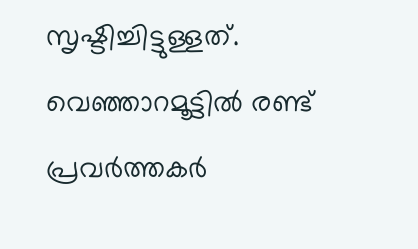സൃഷ്ടിച്ചിട്ടുള്ളത്. വെഞ്ഞാറമൂട്ടില്‍ രണ്ട് പ്രവര്‍ത്തകര്‍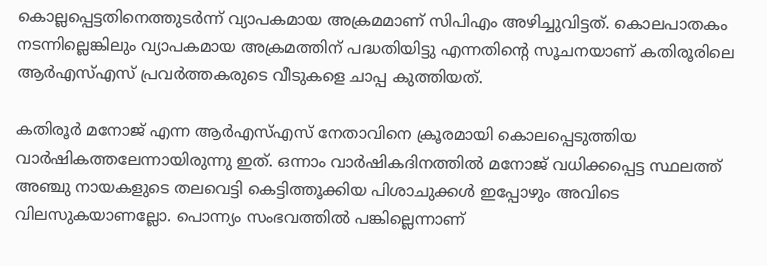കൊല്ലപ്പെട്ടതിനെത്തുടര്‍ന്ന് വ്യാപകമായ അക്രമമാണ് സിപിഎം അഴിച്ചുവിട്ടത്. കൊലപാതകം നടന്നില്ലെങ്കിലും വ്യാപകമായ അക്രമത്തിന് പദ്ധതിയിട്ടു എന്നതിന്റെ സൂചനയാണ് കതിരൂരിലെ ആര്‍എസ്എസ് പ്രവര്‍ത്തകരുടെ വീടുകളെ ചാപ്പ കുത്തിയത്.

കതിരൂര്‍ മനോജ് എന്ന ആര്‍എസ്എസ് നേതാവിനെ ക്രൂരമായി കൊലപ്പെടുത്തിയ വാര്‍ഷികത്തലേന്നായിരുന്നു ഇത്. ഒന്നാം വാര്‍ഷികദിനത്തില്‍ മനോജ് വധിക്കപ്പെട്ട സ്ഥലത്ത് അഞ്ചു നായകളുടെ തലവെട്ടി കെട്ടിത്തൂക്കിയ പിശാചുക്കള്‍ ഇപ്പോഴും അവിടെ വിലസുകയാണല്ലോ. പൊന്ന്യം സംഭവത്തില്‍ പങ്കില്ലെന്നാണ്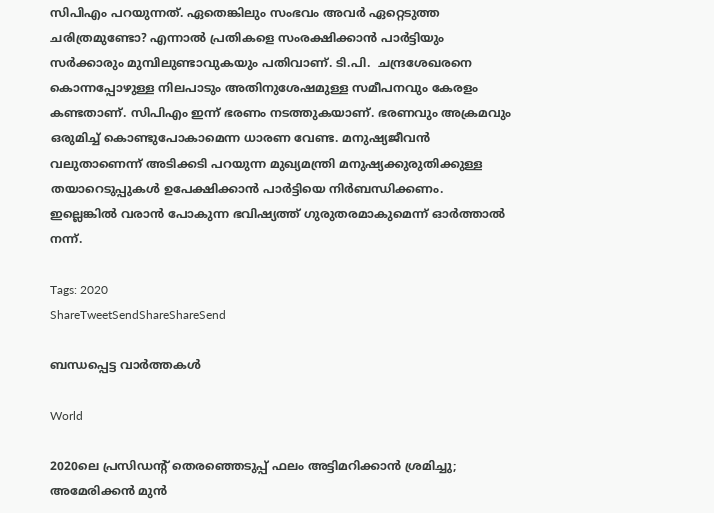സിപിഎം പറയുന്നത്. ഏതെങ്കിലും സംഭവം അവര്‍ ഏറ്റെടുത്ത ചരിത്രമുണ്ടോ? എന്നാല്‍ പ്രതികളെ സംരക്ഷിക്കാന്‍ പാര്‍ട്ടിയും  സര്‍ക്കാരും മുമ്പിലുണ്ടാവുകയും പതിവാണ്. ടി.പി.  ചന്ദ്രശേഖരനെ കൊന്നപ്പോഴുള്ള നിലപാടും അതിനുശേഷമുള്ള സമീപനവും കേരളം കണ്ടതാണ്. സിപിഎം ഇന്ന് ഭരണം നടത്തുകയാണ്. ഭരണവും അക്രമവും ഒരുമിച്ച് കൊണ്ടുപോകാമെന്ന ധാരണ വേണ്ട. മനുഷ്യജീവന്‍ വലുതാണെന്ന് അടിക്കടി പറയുന്ന മുഖ്യമന്ത്രി മനുഷ്യക്കുരുതിക്കുള്ള തയാറെടുപ്പുകള്‍ ഉപേക്ഷിക്കാന്‍ പാര്‍ട്ടിയെ നിര്‍ബന്ധിക്കണം. ഇല്ലെങ്കില്‍ വരാന്‍ പോകുന്ന ഭവിഷ്യത്ത് ഗുരുതരമാകുമെന്ന് ഓര്‍ത്താല്‍ നന്ന്.

Tags: 2020
ShareTweetSendShareShareSend

ബന്ധപ്പെട്ട വാര്‍ത്തകള്‍

World

2020ലെ പ്രസിഡന്റ് തെരഞ്ഞെടുപ്പ് ഫലം അട്ടിമറിക്കാന്‍ ശ്രമിച്ചു; അമേരിക്കന്‍ മുന്‍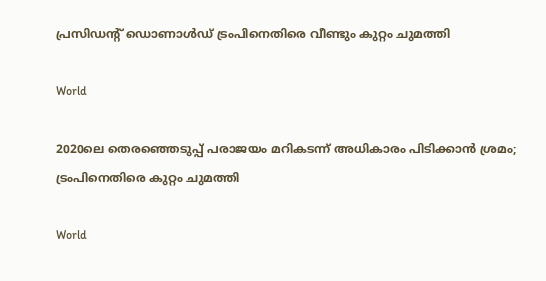പ്രസിഡന്റ് ഡൊണാള്‍ഡ് ട്രംപിനെതിരെ വീണ്ടും കുറ്റം ചുമത്തി

World

2020ലെ തെരഞ്ഞെടുപ്പ് പരാജയം മറികടന്ന് അധികാരം പിടിക്കാന്‍ ശ്രമം; ട്രംപിനെതിരെ കുറ്റം ചുമത്തി

World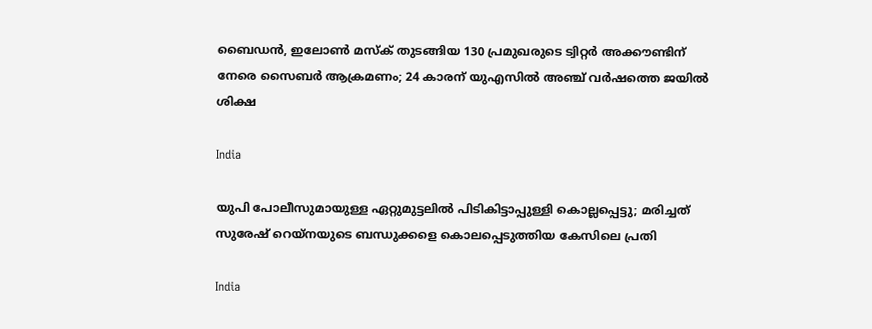ബൈഡന്‍, ഇലോണ്‍ മസ്‌ക് തുടങ്ങിയ 130 പ്രമുഖരുടെ ട്വിറ്റര്‍ അക്കൗണ്ടിന് നേരെ സൈബര്‍ ആക്രമണം; 24 കാരന് യുഎസില്‍ അഞ്ച് വര്‍ഷത്തെ ജയില്‍ ശിക്ഷ

India

യുപി പോലീസുമായുള്ള ഏറ്റുമുട്ടലില്‍ പിടികിട്ടാപ്പുള്ളി കൊല്ലപ്പെട്ടു; മരിച്ചത് സുരേഷ് റെയ്‌നയുടെ ബന്ധുക്കളെ കൊലപ്പെടുത്തിയ കേസിലെ പ്രതി

India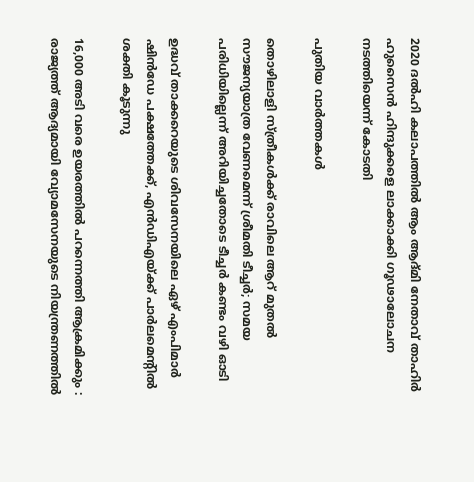2020 ദല്‍ഹി കലാപത്തില്‍ ആം ആദ്മി നേതാവ് താഹിര്‍ ഹുസൈന്‍ ഹിന്ദുക്കളെ ലാക്കാക്കി ഗൂഢാലോചന നടത്തിയെന്ന് കോടതി

പുതിയ വാര്‍ത്തകള്‍

തൊഴിലാളി സ്ത്രീകള്‍ക്ക് രാവിലെ ആറ് മുതല്‍ സൗജന്യയാത്ര വേണമെന്ന് ശ്രീമതി ടീച്ചര്‍; സമയ പരിധിയില്ലെന്ന് അറിയിച്ചതോടെ ടീച്ചര്‍ കണ്ടം വഴി ഓടി

ഉദ്ധവ് താക്കറെയുടെ ശിവസേനയിലെ ഏഴ് എംപിമാര്‍ ഷിന്‍ഡേ പക്ഷത്തേക്ക്, എന്‍ഡിഎയ്‌ക്ക് പാര്‍ലമെന്‍റില്‍ ശക്തി കൂടുന്നു

16,000 അടി വരെ ഉയരത്തിൽ പറന്നെത്തി ആക്രമിക്കും : രാജ്യത്ത് ആദ്യമായി വ്യോമസേനയുടെ നിയന്ത്രണത്തിൽ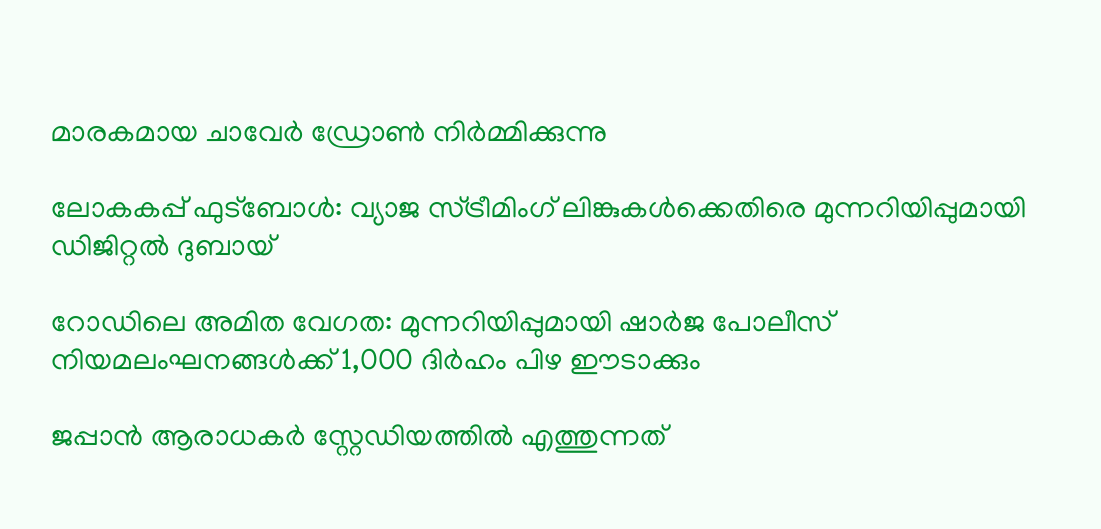മാരകമായ ചാവേർ ഡ്രോൺ നിർമ്മിക്കുന്നു

ലോകകപ്പ് ഫുട്ബോൾ: വ്യാജ സ്ട്രീമിംഗ് ലിങ്കുകൾക്കെതിരെ മുന്നറിയിപ്പുമായി ഡിജിറ്റൽ ദുബായ്

റോഡിലെ അമിത വേഗത: മുന്നറിയിപ്പുമായി ഷാർജ പോലീസ് നിയമലംഘനങ്ങൾക്ക് 1,000 ദിർഹം പിഴ ഈടാക്കും

ജപ്പാന്‍ ആരാധകര്‍ സ്റ്റേഡിയത്തില്‍ എത്തുന്നത്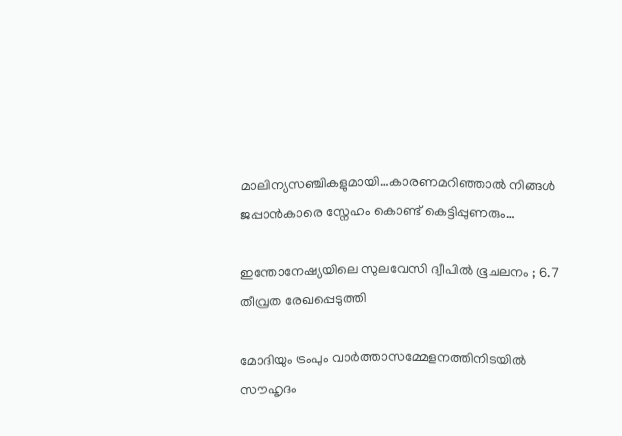മാലിന്യസഞ്ചികളുമായി…കാരണമറിഞ്ഞാല്‍ നിങ്ങള്‍ ജപ്പാന്‍കാരെ സ്നേഹം കൊണ്ട് കെട്ടിപ്പുണരും…

ഇന്തോനേഷ്യയിലെ സുലവേസി ദ്വീപിൽ ഭൂചലനം ; 6.7 തീവ്രത രേഖപ്പെടുത്തി

മോദിയും ട്രംപും വാര്‍ത്താസമ്മേളനത്തിനിടയില്‍ സൗഹൃദം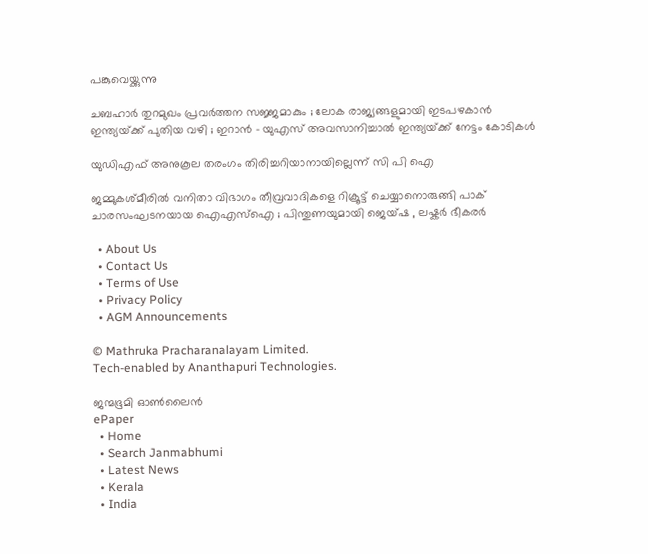പങ്കുവെയ്ക്കുന്നു

ചബഹാര്‍ തുറമുഖം പ്രവർത്തന സജ്ജമാകും ; ലോക രാജ്യങ്ങളുമായി ഇടപഴകാന്‍ ഇന്ത്യയ്‌ക്ക് പുതിയ വഴി ; ഇറാൻ – യുഎസ് അവസാനിച്ചാൽ ഇന്ത്യയ്‌ക്ക് നേട്ടം കോടികൾ

യുഡിഎഫ് അനുകൂല തരംഗം തിരിച്ചറിയാനായില്ലെന്ന് സി പി ഐ

ജമ്മുകശ്മീരിൽ വനിതാ വിഭാഗം തീവ്രവാദികളെ റിക്രൂട്ട് ചെയ്യാനൊരുങ്ങി പാക് ചാരസംഘടനയായ ഐഎസ്ഐ ; പിന്തുണയുമായി ജെയ്ഷ , ലഷ്കർ ഭീകരർ

  • About Us
  • Contact Us
  • Terms of Use
  • Privacy Policy
  • AGM Announcements

© Mathruka Pracharanalayam Limited.
Tech-enabled by Ananthapuri Technologies.

ജന്മഭൂമി ഓണ്‍ലൈന്‍
ePaper
  • Home
  • Search Janmabhumi
  • Latest News
  • Kerala
  • India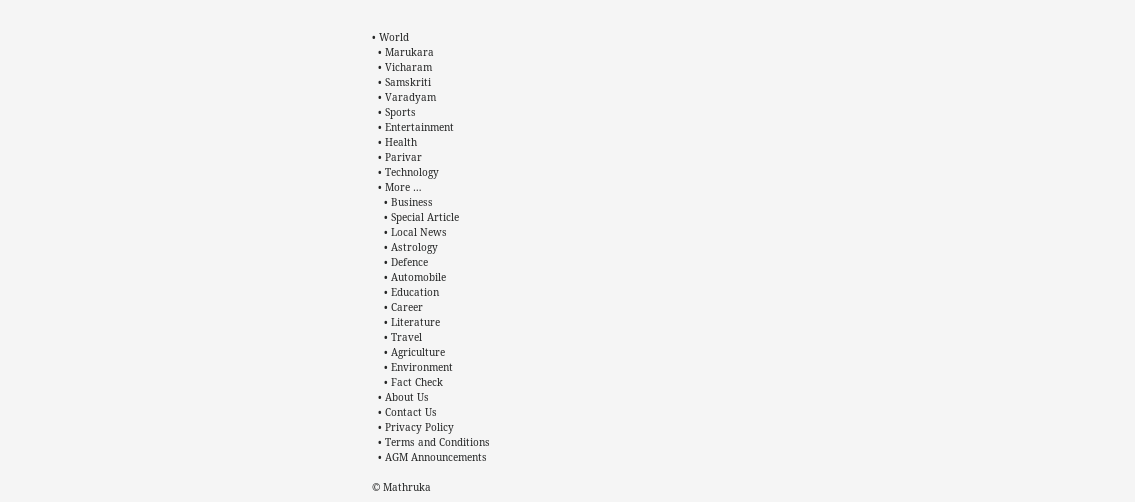• World
  • Marukara
  • Vicharam
  • Samskriti
  • Varadyam
  • Sports
  • Entertainment
  • Health
  • Parivar
  • Technology
  • More …
    • Business
    • Special Article
    • Local News
    • Astrology
    • Defence
    • Automobile
    • Education
    • Career
    • Literature
    • Travel
    • Agriculture
    • Environment
    • Fact Check
  • About Us
  • Contact Us
  • Privacy Policy
  • Terms and Conditions
  • AGM Announcements

© Mathruka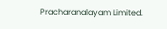Pracharanalayam Limited.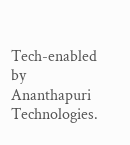Tech-enabled by Ananthapuri Technologies.